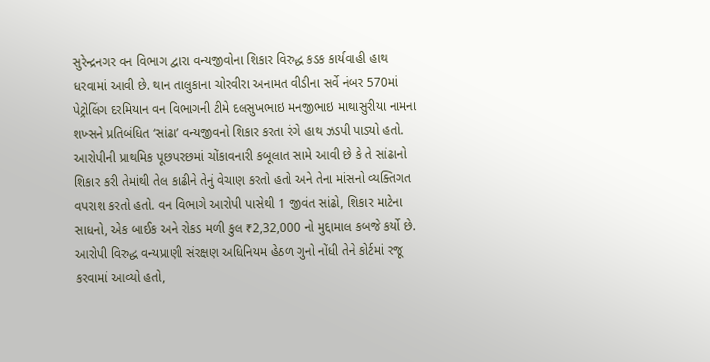સુરેન્દ્રનગર વન વિભાગ દ્વારા વન્યજીવોના શિકાર વિરુદ્ધ કડક કાર્યવાહી હાથ ધરવામાં આવી છે. થાન તાલુકાના ચોરવીરા અનામત વીડીના સર્વે નંબર 570માં પેટ્રોલિંગ દરમિયાન વન વિભાગની ટીમે દલસુખભાઇ મનજીભાઇ માથાસુરીયા નામના શખ્સને પ્રતિબંધિત ‘સાંઢા’ વન્યજીવનો શિકાર કરતા રંગે હાથ ઝડપી પાડ્યો હતો.
આરોપીની પ્રાથમિક પૂછપરછમાં ચોંકાવનારી કબૂલાત સામે આવી છે કે તે સાંઢાનો શિકાર કરી તેમાંથી તેલ કાઢીને તેનું વેચાણ કરતો હતો અને તેના માંસનો વ્યક્તિગત વપરાશ કરતો હતો. વન વિભાગે આરોપી પાસેથી 1 જીવંત સાંઢો, શિકાર માટેના સાધનો, એક બાઈક અને રોકડ મળી કુલ ₹2,32,000 નો મુદ્દામાલ કબજે કર્યો છે. આરોપી વિરુદ્ધ વન્યપ્રાણી સંરક્ષણ અધિનિયમ હેઠળ ગુનો નોંધી તેને કોર્ટમાં રજૂ કરવામાં આવ્યો હતો,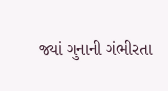જ્યાં ગુનાની ગંભીરતા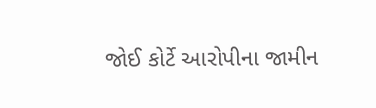જોઈ કોર્ટે આરોપીના જામીન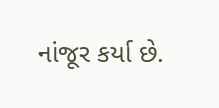નાંજૂર કર્યા છે.